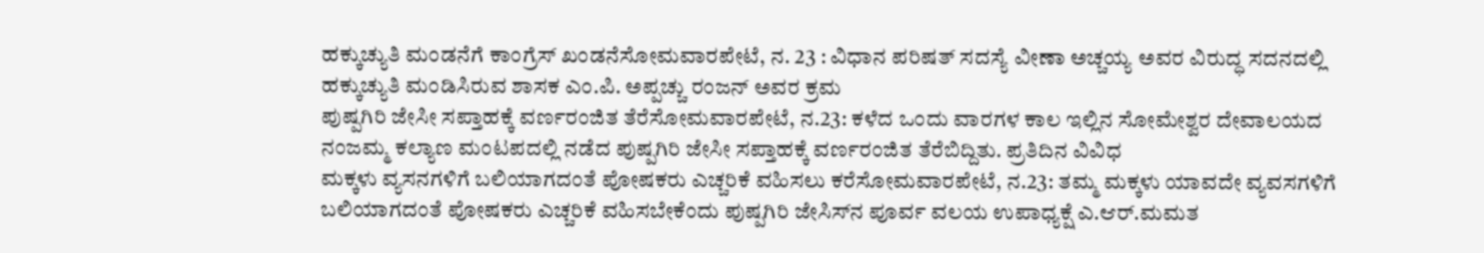ಹಕ್ಕುಚ್ಯುತಿ ಮಂಡನೆಗೆ ಕಾಂಗ್ರೆಸ್ ಖಂಡನೆಸೋಮವಾರಪೇಟೆ, ನ. 23 : ವಿಧಾನ ಪರಿಷತ್ ಸದಸ್ಯೆ ವೀಣಾ ಅಚ್ಚಯ್ಯ ಅವರ ವಿರುದ್ಧ ಸದನದಲ್ಲಿ ಹಕ್ಕುಚ್ಯುತಿ ಮಂಡಿಸಿರುವ ಶಾಸಕ ಎಂ.ಪಿ. ಅಪ್ಪಚ್ಚು ರಂಜನ್ ಅವರ ಕ್ರಮ
ಪುಷ್ಪಗಿರಿ ಜೇಸೀ ಸಪ್ತಾಹಕ್ಕೆ ವರ್ಣರಂಜಿತ ತೆರೆಸೋಮವಾರಪೇಟೆ, ನ.23: ಕಳೆದ ಒಂದು ವಾರಗಳ ಕಾಲ ಇಲ್ಲಿನ ಸೋಮೇಶ್ವರ ದೇವಾಲಯದ ನಂಜಮ್ಮ ಕಲ್ಯಾಣ ಮಂಟಪದಲ್ಲಿ ನಡೆದ ಪುಷ್ಪಗಿರಿ ಜೇಸೀ ಸಪ್ತಾಹಕ್ಕೆ ವರ್ಣರಂಜಿತ ತೆರೆಬಿದ್ದಿತು. ಪ್ರತಿದಿನ ವಿವಿಧ
ಮಕ್ಕಳು ವ್ಯಸನಗಳಿಗೆ ಬಲಿಯಾಗದಂತೆ ಪೋಷಕರು ಎಚ್ಚರಿಕೆ ವಹಿಸಲು ಕರೆಸೋಮವಾರಪೇಟೆ, ನ.23: ತಮ್ಮ ಮಕ್ಕಳು ಯಾವದೇ ವ್ಯವಸಗಳಿಗೆ ಬಲಿಯಾಗದಂತೆ ಪೋಷಕರು ಎಚ್ಚರಿಕೆ ವಹಿಸಬೇಕೆಂದು ಪುಷ್ಪಗಿರಿ ಜೇಸಿಸ್‍ನ ಪೂರ್ವ ವಲಯ ಉಪಾಧ್ಯಕ್ಷೆ ಎ.ಆರ್.ಮಮತ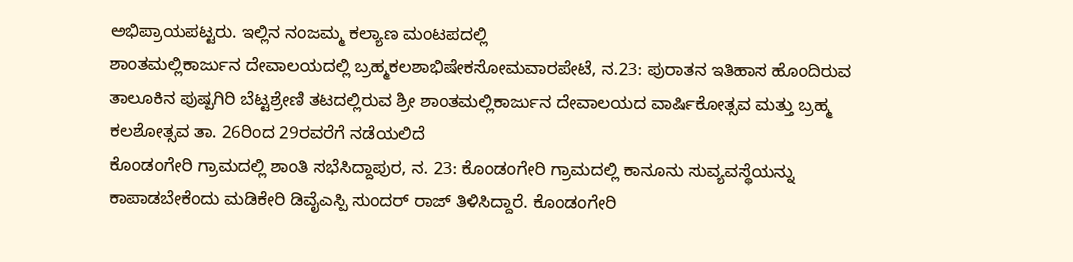ಅಭಿಪ್ರಾಯಪಟ್ಟರು. ಇಲ್ಲಿನ ನಂಜಮ್ಮ ಕಲ್ಯಾಣ ಮಂಟಪದಲ್ಲಿ
ಶಾಂತಮಲ್ಲಿಕಾರ್ಜುನ ದೇವಾಲಯದಲ್ಲಿ ಬ್ರಹ್ಮಕಲಶಾಭಿಷೇಕಸೋಮವಾರಪೇಟೆ, ನ.23: ಪುರಾತನ ಇತಿಹಾಸ ಹೊಂದಿರುವ ತಾಲೂಕಿನ ಪುಷ್ಪಗಿರಿ ಬೆಟ್ಟಶ್ರೇಣಿ ತಟದಲ್ಲಿರುವ ಶ್ರೀ ಶಾಂತಮಲ್ಲಿಕಾರ್ಜುನ ದೇವಾಲಯದ ವಾರ್ಷಿಕೋತ್ಸವ ಮತ್ತು ಬ್ರಹ್ಮ ಕಲಶೋತ್ಸವ ತಾ. 26ರಿಂದ 29ರವರೆಗೆ ನಡೆಯಲಿದೆ
ಕೊಂಡಂಗೇರಿ ಗ್ರಾಮದಲ್ಲಿ ಶಾಂತಿ ಸಭೆಸಿದ್ದಾಪುರ, ನ. 23: ಕೊಂಡಂಗೇರಿ ಗ್ರಾಮದಲ್ಲಿ ಕಾನೂನು ಸುವ್ಯವಸ್ಥೆಯನ್ನು ಕಾಪಾಡಬೇಕೆಂದು ಮಡಿಕೇರಿ ಡಿವೈಎಸ್ಪಿ ಸುಂದರ್ ರಾಜ್ ತಿಳಿಸಿದ್ದಾರೆ. ಕೊಂಡಂಗೇರಿ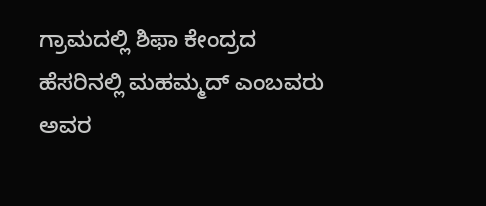ಗ್ರಾಮದಲ್ಲಿ ಶಿಫಾ ಕೇಂದ್ರದ ಹೆಸರಿನಲ್ಲಿ ಮಹಮ್ಮದ್ ಎಂಬವರು ಅವರ